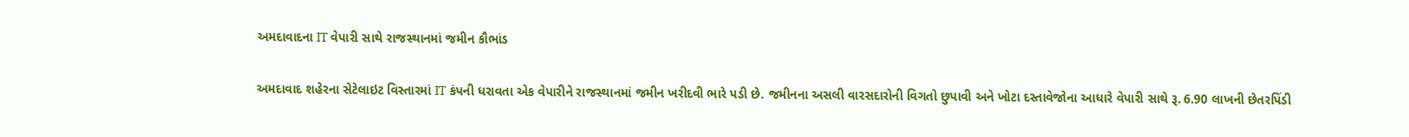અમદાવાદના IT વેપારી સાથે રાજસ્થાનમાં જમીન કૌભાંડ

અમદાવાદ શહેરના સેટેલાઇટ વિસ્તારમાં IT કંપની ધરાવતા એક વેપારીને રાજસ્થાનમાં જમીન ખરીદવી ભારે પડી છે. જમીનના અસલી વારસદારોની વિગતો છુપાવી અને ખોટા દસ્તાવેજોના આધારે વેપારી સાથે રૂ. 6.90 લાખની છેતરપિંડી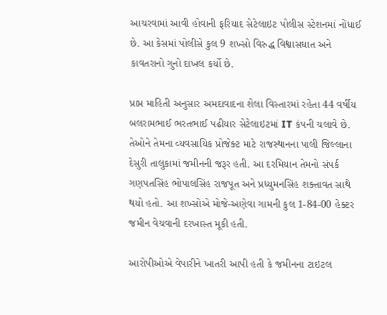આચરવામાં આવી હોવાની ફરિયાદ સેટેલાઇટ પોલીસ સ્ટેશનમાં નોંધાઈ છે. આ કેસમાં પોલીસે કુલ 9 શખ્સો વિરુદ્ધ વિશ્વાસઘાત અને કાવતરાનો ગુનો દાખલ કર્યો છે.

પ્રાપ્ત માહિતી અનુસાર અમદાવાદના શેલા વિસ્તારમાં રહેતા 44 વર્ષીય બલરામભાઈ ભરતભાઈ પઢીયાર સેટેલાઇટમાં IT કંપની ચલાવે છે. તેઓને તેમના વ્યવસાયિક પ્રોજેક્ટ માટે રાજસ્થાનના પાલી જિલ્લાના દેસુરી તાલુકામાં જમીનની જરૂર હતી. આ દરમિયાન તેમનો સંપર્ક ગણપતસિંહ ભોપાલસિંહ રાજપૂત અને પ્રધ્યુમનસિંહ શક્તાવત સાથે થયો હતો. આ શખ્સોએ મોજે-અણેવા ગામની કુલ 1-84-00 હેક્ટર જમીન વેચવાની દરખાસ્ત મૂકી હતી.

આરોપીઓએ વેપારીને ખાતરી આપી હતી કે જમીનના ટાઇટલ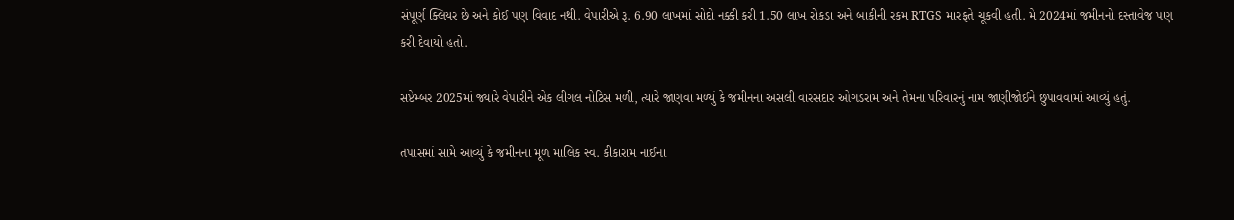સંપૂર્ણ ક્લિયર છે અને કોઈ પણ વિવાદ નથી. વેપારીએ રૂ. 6.90 લાખમાં સોદો નક્કી કરી 1.50 લાખ રોકડા અને બાકીની રકમ RTGS મારફતે ચૂકવી હતી. મે 2024માં જમીનનો દસ્તાવેજ પણ કરી દેવાયો હતો.

સપ્ટેમ્બર 2025માં જ્યારે વેપારીને એક લીગલ નોટિસ મળી, ત્યારે જાણવા મળ્યું કે જમીનના અસલી વારસદાર ઓગડરામ અને તેમના પરિવારનું નામ જાણીજોઈને છુપાવવામાં આવ્યું હતું.

તપાસમાં સામે આવ્યું કે જમીનના મૂળ માલિક સ્વ. કીકારામ નાઈના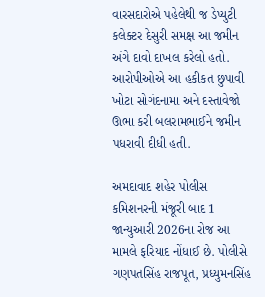વારસદારોએ પહેલેથી જ ડેપ્યુટી કલેક્ટર દેસુરી સમક્ષ આ જમીન અંગે દાવો દાખલ કરેલો હતો. આરોપીઓએ આ હકીકત છુપાવી ખોટા સોગંદનામા અને દસ્તાવેજો ઊભા કરી બલરામભાઈને જમીન પધરાવી દીધી હતી.

અમદાવાદ શહેર પોલીસ કમિશનરની મંજૂરી બાદ 1 જાન્યુઆરી 2026ના રોજ આ મામલે ફરિયાદ નોંધાઈ છે. પોલીસે ગણપતસિંહ રાજપૂત, પ્રધ્યુમનસિંહ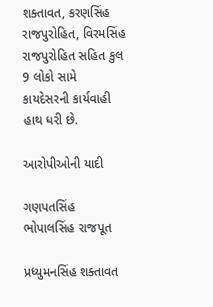શક્તાવત, કરણસિંહ રાજપુરોહિત, વિરમસિંહ રાજપુરોહિત સહિત કુલ 9 લોકો સામે કાયદેસરની કાર્યવાહી હાથ ધરી છે.

આરોપીઓની યાદી

ગણપતસિંહ ભોપાલસિંહ રાજપૂત

પ્રધ્યુમનસિંહ શક્તાવત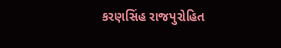કરણસિંહ રાજપુરોહિત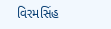વિરમસિંહ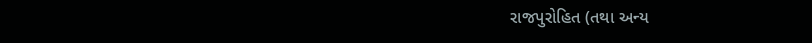રાજપુરોહિત (તથા અન્ય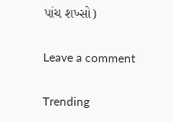પાંચ શખ્સો)

Leave a comment

Trending